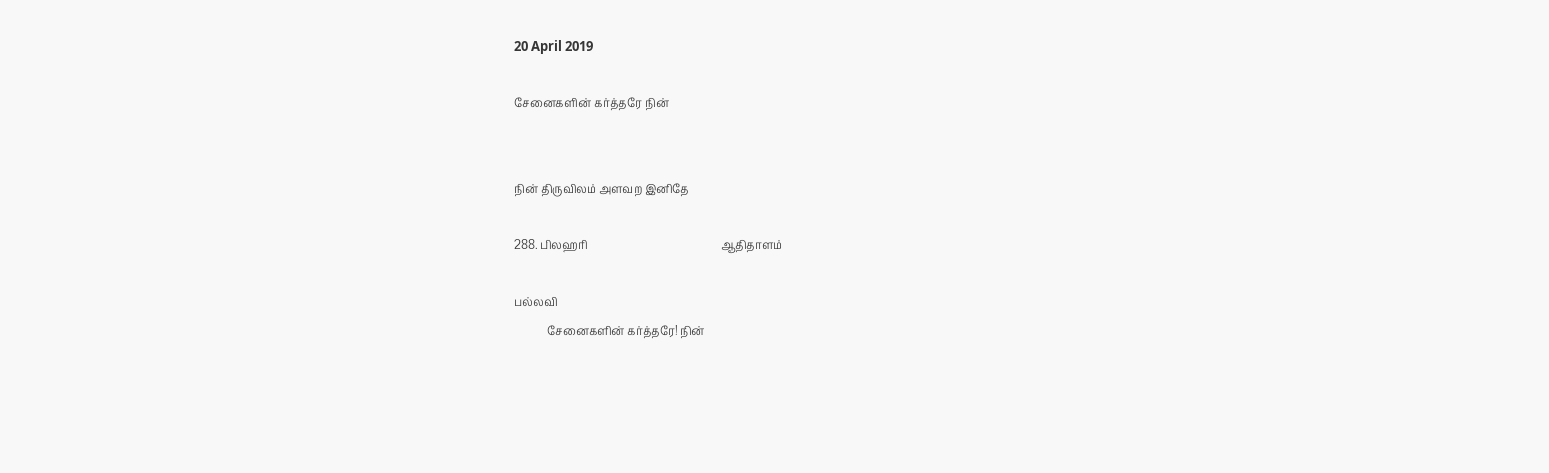20 April 2019

சேனைகளின் கர்த்தரே நின்


நின் திருவிலம் அளவற இனிதே

288. பிலஹரி                                                 ஆதிதாளம்

பல்லவி
            சேனைகளின் கர்த்தரே! நின்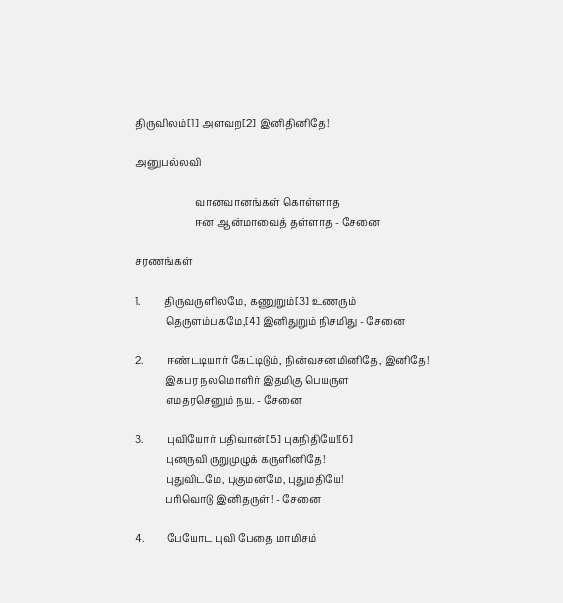திருவிலம்[1] அளவற[2] இனிதினிதே!

அனுபல்லவி

                        வானவானங்கள் கொள்ளாத
                        ஈன ஆன்மாவைத் தள்ளாத - சேனை

சரணங்கள்

1.         திருவருளிலமே, கணுறும்[3] உணரும்
            தெருளம்பகமே,[4] இனிதுறும் நிசமிது - சேனை

2.         ஈண்டடியார் கேட்டிடும், நின்வசனமினிதே, இனிதே!
            இகபர நலமொளிர் இதமிகு பெயருள
            எமதரசெனும் நய. - சேனை

3.         புவியோர் பதிவான்[5] புகநிதியே![6]
            புனருவி ருறுமுழுக் கருளினிதே!
            புதுவிடமே, புகுமனமே, புதுமதியே!
            பரிவொடு இனிதருள்! - சேனை

4.         பேயோட புவி பேதை மாமிசம்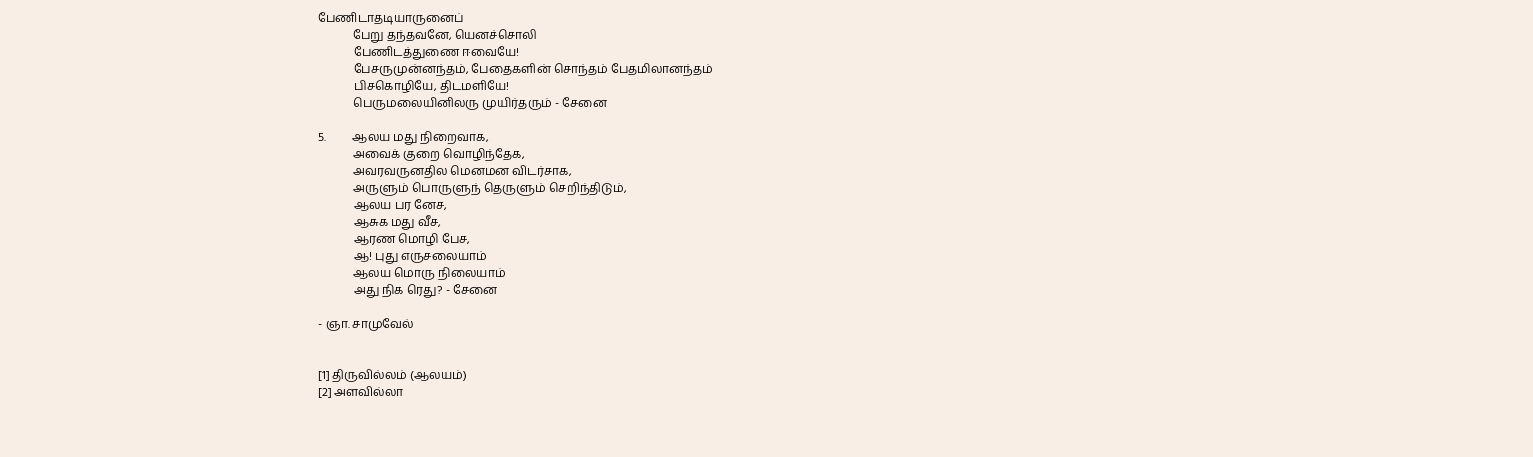பேணிடாதடியாருனைப்
            பேறு தந்தவனே, யெனச்சொலி
            பேணிடத்துணை ஈவையே!
            பேசருமுன்னந்தம், பேதைகளின் சொந்தம் பேதமிலானந்தம்
            பிசகொழியே, திடமளியே!
            பெருமலையினிலரு முயிர்தரும் - சேனை

5.         ஆலய மது நிறைவாக,
            அவைக் குறை வொழிந்தேக,
            அவரவருனதில மெனமன விடர்சாக,
            அருளும் பொருளுந் தெருளும் செறிந்திடும்,
            ஆலய பர னேச,
            ஆசுக மது வீச,
            ஆரண மொழி பேச,
            ஆ! புது எருசலையாம்
            ஆலய மொரு நிலையாம்
            அது நிக ரெது? - சேனை

- ஞா. சாமுவேல்


[1] திருவில்லம் (ஆலயம்)
[2] அளவில்லா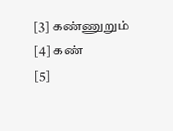[3] கண்ணுறும்
[4] கண்
[5]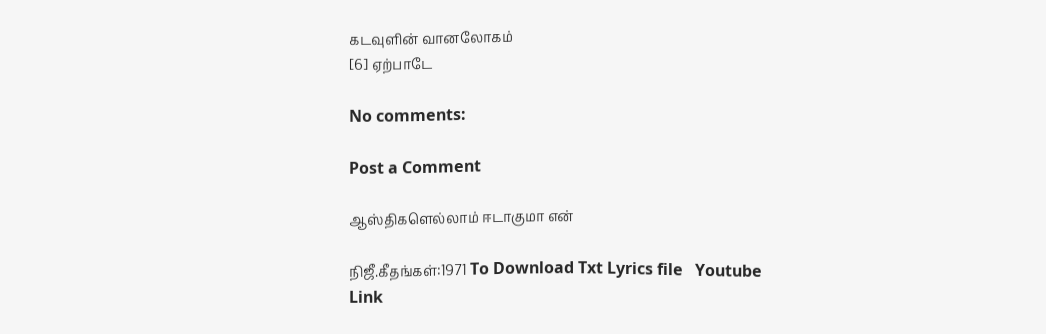கடவுளின் வானலோகம்
[6] ஏற்பாடே

No comments:

Post a Comment

ஆஸ்திகளெல்லாம் ஈடாகுமா என்

நிஜீ.கீதங்கள்:1971 To Download Txt Lyrics file   Youtube Link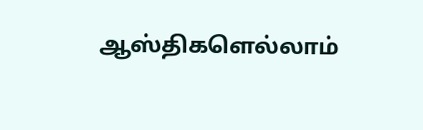ஆஸ்திகளெல்லாம்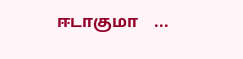ஈடாகுமா    ...